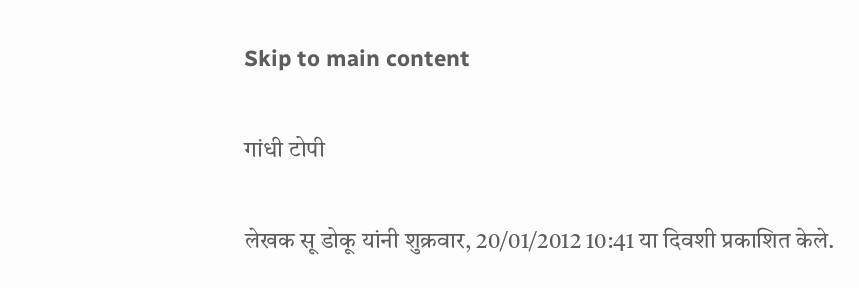Skip to main content

गांधी टोपी

लेखक सू डोकू यांनी शुक्रवार, 20/01/2012 10:41 या दिवशी प्रकाशित केले.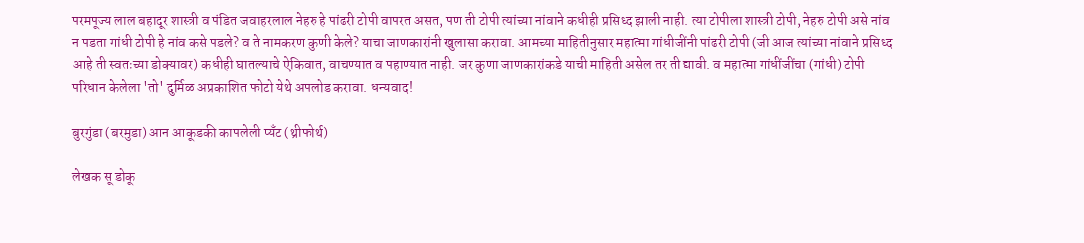परमपूज्य लाल बहादूर शास्त्री व पंडित जवाहरलाल नेहरु हे पांढरी टोपी वापरत असत, पण ती टोपी त्यांच्या नांवाने कधीही प्रसिध्द झाली नाही. त्या टोपीला शास्त्री टोपी, नेहरु टोपी असे नांव न पडता गांधी टोपी हे नांव कसे पडले? व ते नामकरण कुणी केले? याचा जाणकारांनी खुलासा करावा. आमच्या माहितीनुसार महात्मा गांधीजींनी पांढरी टोपी (जी आज त्यांच्या नांवाने प्रसिध्द आहे ती स्वतःच्या डोक्यावर) कधीही घातल्याचे ऐकिवात, वाचण्यात व पहाण्यात नाही. जर कुणा जाणकारांकडे याची माहिती असेल तर ती द्यावी. व महात्मा गांधींजींचा (गांधी) टोपी परिधान केलेला 'तो' दुर्मिळ अप्रकाशित फोटो येथे अपलोड करावा. धन्यवाद!

बुरगुंडा (बरमुडा) आन आकूडकी कापलेली प्यँट (थ्रीफोर्थ)

लेखक सू डोकू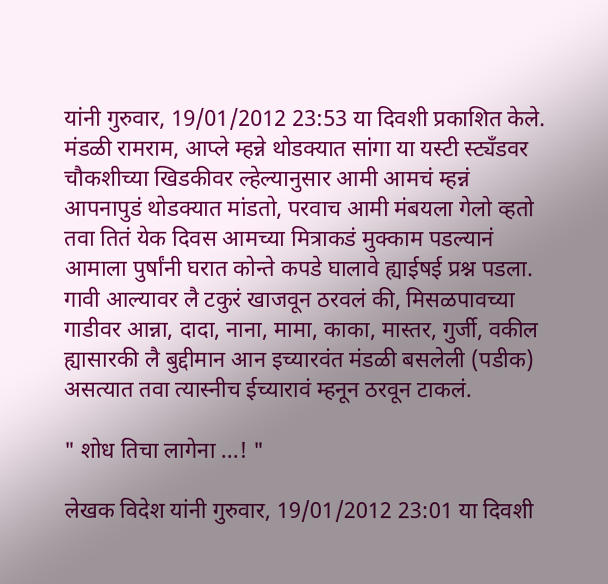यांनी गुरुवार, 19/01/2012 23:53 या दिवशी प्रकाशित केले.
मंडळी रामराम, आप्ले म्हन्ने थोडक्यात सांगा या यस्टी स्ट्यँडवर चौकशीच्या खिडकीवर ल्हेल्यानुसार आमी आमचं म्हन्नं आपनापुडं थोडक्यात मांडतो, परवाच आमी मंबयला गेलो व्हतो तवा तितं येक दिवस आमच्या मित्राकडं मुक्काम पडल्यानं आमाला पुर्षांनी घरात कोन्ते कपडे घालावे ह्याईषई प्रश्न पडला. गावी आल्यावर लै टकुरं खाजवून ठरवलं की, मिसळपावच्या गाडीवर आन्ना, दादा, नाना, मामा, काका, मास्तर, गुर्जी, वकील ह्यासारकी लै बुद्दीमान आन इच्यारवंत मंडळी बसलेली (पडीक) असत्यात तवा त्यास्नीच ईच्यारावं म्हनून ठरवून टाकलं.

" शोध तिचा लागेना ...! "

लेखक विदेश यांनी गुरुवार, 19/01/2012 23:01 या दिवशी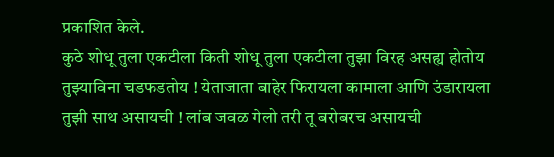प्रकाशित केले.
कुठे शोधू तुला एकटीला किती शोधू तुला एकटीला तुझा विरह असह्य होतोय तुझ्याविना चडफडतोय ! येताजाता बाहेर फिरायला कामाला आणि उंडारायला तुझी साथ असायची ! लांब जवळ गेलो तरी तू बरोबरच असायची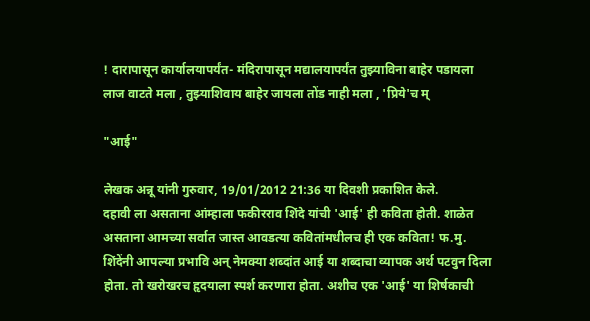! दारापासून कार्यालयापर्यंत- मंदिरापासून मद्यालयापर्यंत तुझ्याविना बाहेर पडायला लाज वाटते मला , तुझ्याशिवाय बाहेर जायला तोंड नाही मला , 'प्रिये'च म्

"आई"

लेखक अन्नू यांनी गुरुवार, 19/01/2012 21:36 या दिवशी प्रकाशित केले.
दहावी ला असताना आंम्हाला फकीरराव शिंदे यांची 'आई' ही कविता होती. शाळेत असताना आमच्या सर्वात जास्त आवडत्या कवितांमधीलच ही एक कविता! फ.मु. शिंदेंनी आपल्या प्रभावि अन् नेमक्या शब्दांत आई या शब्दाचा व्यापक अर्थ पटवुन दिला होता. तो खरोखरच हृदयाला स्पर्श करणारा होता. अशीच एक 'आई' या शिर्षकाची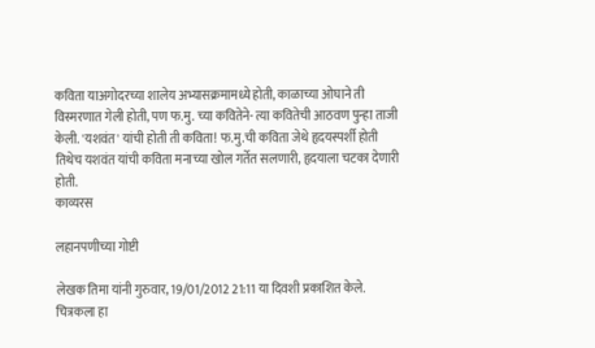कविता याअगोदरच्या शालेय अभ्यासक्रमामध्ये होती, काळाच्या ओघाने ती विस्मरणात गेली होती, पण फ.मु. च्या कवितेने- त्या कवितेची आठवण पुन्हा ताजी केली. 'यशवंत' यांची होती ती कविता! फ.मु.ची कविता जेथे हृदयस्पर्शी होती तिथेच यशवंत यांची कविता मनाच्या खोल गर्तेत सलणारी, हृदयाला चटका देणारी होती.
काव्यरस

लहानपणीच्या गोष्टी

लेखक तिमा यांनी गुरुवार, 19/01/2012 21:11 या दिवशी प्रकाशित केले.
चित्रकला हा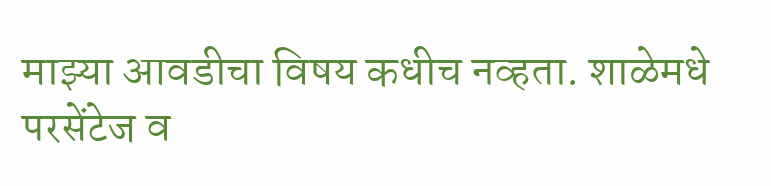माझ्या आवडीचा विषय कधीच नव्हता. शाळेमधे परसेंटेज व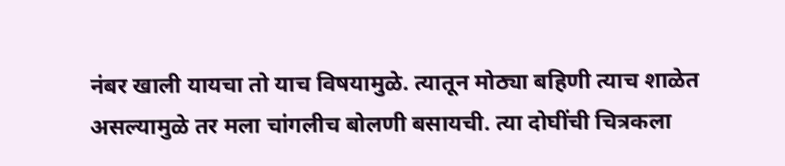नंबर खाली यायचा तो याच विषयामुळे. त्यातून मोठ्या बहिणी त्याच शाळेत असल्यामुळे तर मला चांगलीच बोलणी बसायची. त्या दोघींची चित्रकला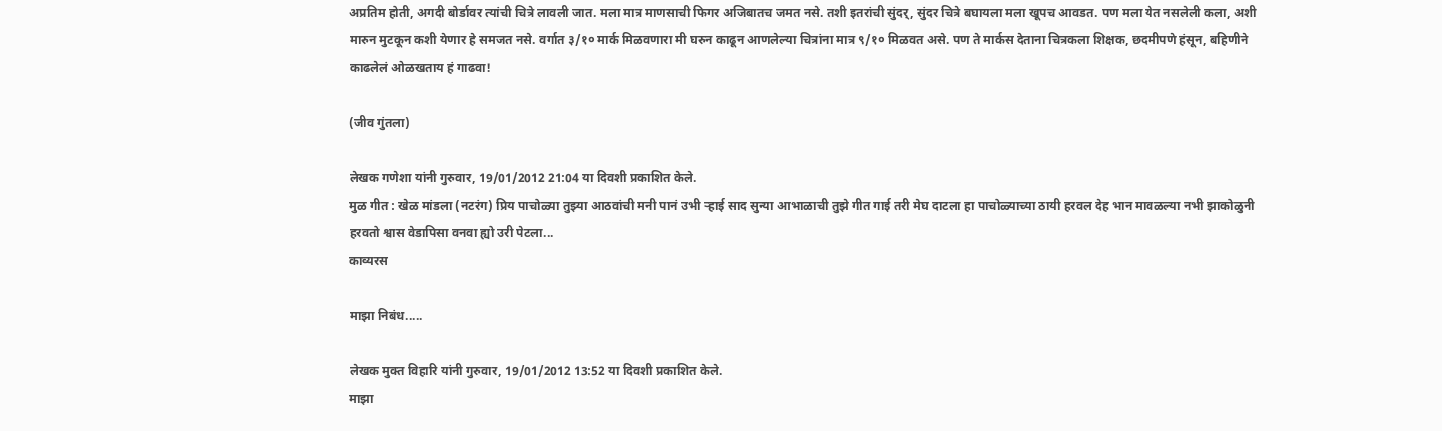अप्रतिम होती, अगदी बोर्डावर त्यांची चित्रे लावली जात. मला मात्र माणसाची फिगर अजिबातच जमत नसे. तशी इतरांची सुंदर्, सुंदर चित्रे बघायला मला खूपच आवडत. पण मला येत नसलेली कला, अशी मारुन मुटकून कशी येणार हे समजत नसे. वर्गात ३/१० मार्क मिळवणारा मी घरुन काढून आणलेल्या चित्रांना मात्र ९/१० मिळवत असे. पण ते मार्कस देताना चित्रकला शिक्षक, छदमीपणे हंसून, बहिणीने काढलेलं ओळखताय हं गाढवा!

(जीव गुंतला)

लेखक गणेशा यांनी गुरुवार, 19/01/2012 21:04 या दिवशी प्रकाशित केले.
मुळ गीत : खेळ मांडला (नटरंग) प्रिय पाचोळ्या तुझ्या आठवांची मनी पानं उभी र्‍हाई साद सुन्या आभाळाची तुझे गीत गाई तरी मेघ दाटला हा पाचोळ्याच्या ठायी हरवल देह भान मावळल्या नभी झाकोळुनी हरवतो श्वास वेडापिसा वनवा ह्यो उरी पेटला...
काव्यरस

माझा निबंध.....

लेखक मुक्त विहारि यांनी गुरुवार, 19/01/2012 13:52 या दिवशी प्रकाशित केले.
माझा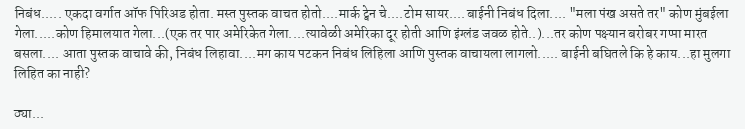निबंध..... एकदा वर्गात ऑफ पिरिअड होता. मस्त पुस्तक वाचत होतो....मार्क ट्वेन चे....टोम सायर....बाईनी निबंध दिला.... "मला पंख असते तर" कोण मुंबईला गेला.....कोण हिमालयात गेला...(एक तर पार अमेरिकेत गेला....त्यावेळी अमेरिका दूर होती आणि इंग्लंड जवळ होते..)...तर कोण पक्ष्यान बरोबर गप्पा मारत बसला.... आता पुस्तक वाचावे की, निबंध लिहावा....मग काय पटकन निबंध लिहिला आणि पुस्तक वाचायला लागलो..... बाईनी बघितले कि हे काय...हा मुलगा लिहित का नाही?

ठ्या...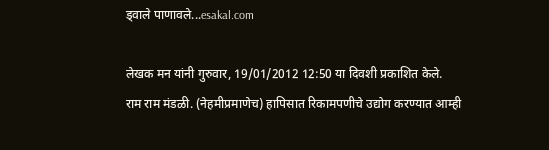ड्वाले पाणावले...esakal.com

लेखक मन यांनी गुरुवार, 19/01/2012 12:50 या दिवशी प्रकाशित केले.
राम राम मंडळी. (नेहमीप्रमाणेच) हापिसात रिकामपणीचे उद्योग करण्यात आम्ही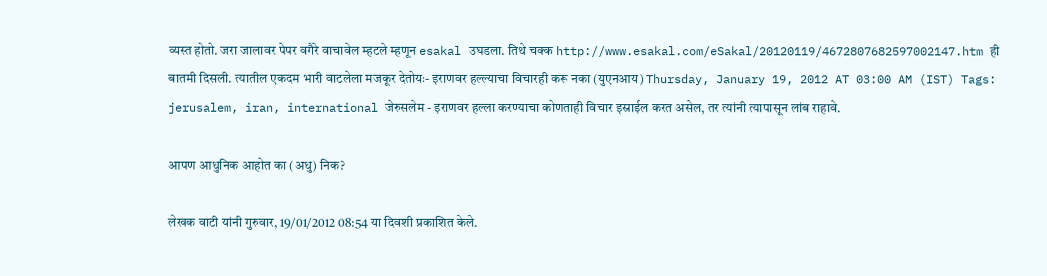व्यस्त होतो. जरा जालावर पेपर वगैरे वाचावेल म्हटले म्हणून esakal उघडला. तिथे चक्क http://www.esakal.com/eSakal/20120119/4672807682597002147.htm ही बातमी दिसली. त्यातील एकदम भारी वाटलेला मजकूर देतोयः- इराणवर हल्ल्याचा विचारही करू नका (युएनआय) Thursday, January 19, 2012 AT 03:00 AM (IST) Tags: jerusalem, iran, international जेरुसलेम - इराणवर हल्ला करण्याचा कोणताही विचार इस्राईल करत असेल, तर त्यांनी त्यापासून लांब राहावे.

आपण आधुनिक आहोत का (अधु) निक?

लेखक वाटी यांनी गुरुवार, 19/01/2012 08:54 या दिवशी प्रकाशित केले.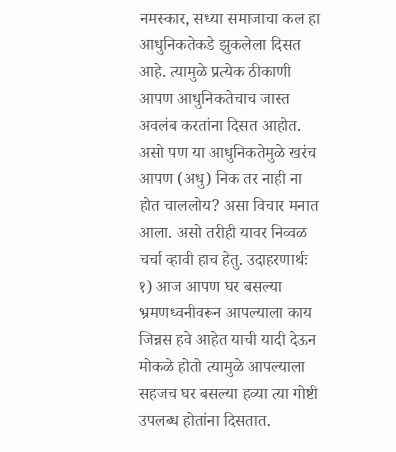नमस्कार, सध्या समाजाचा कल हा आधुनिकतेकडे झुकलेला दिसत आहे. त्यामुळे प्रत्येक ठीकाणी आपण आधुनिकतेचाच जास्त अवलंब करतांना दिसत आहोत. असो पण या आधुनिकतेमुळे खरंच आपण (अधु) निक तर नाही ना होत चाललोय? असा विचार मनात आला. असो तरीही यावर निव्वळ चर्चा व्हावी हाच हेतु. उदाहरणार्थः १) आज आपण घर बसल्या भ्रमणध्वनीवरून आपल्याला काय जिन्नस हवे आहेत याची यादी देऊन मोकळे होतो त्यामुळे आपल्याला सहजच घर बसल्या हव्या त्या गोष्टी उपलब्ध होतांना दिसतात.